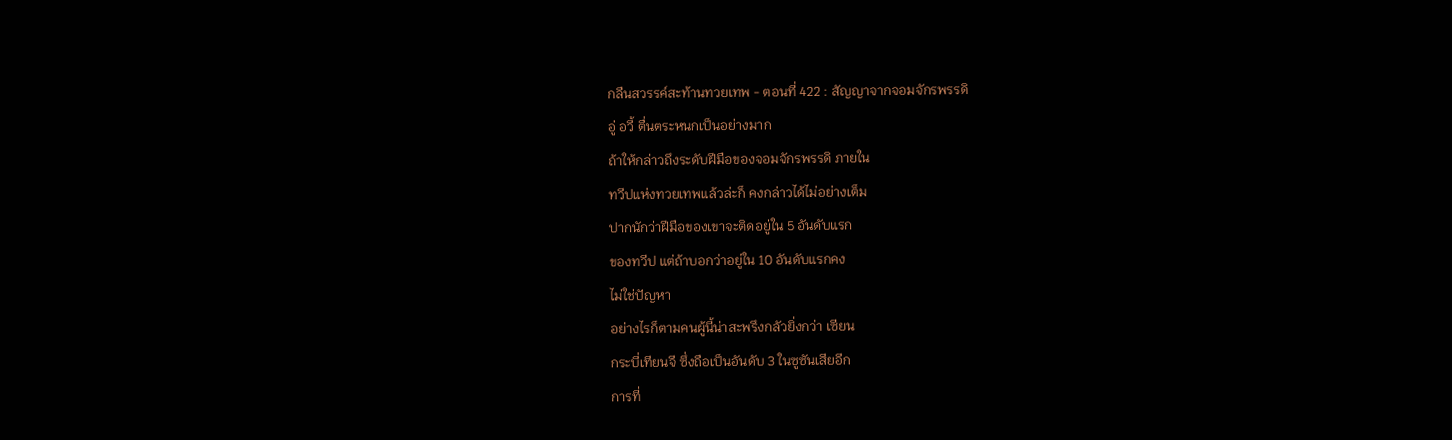กลืนสวรรค์สะท้านทวยเทพ - ตอนที่ 422 : สัญญาจากจอมจักรพรรดิ
อู่ อวี้ ตื่นตระหนกเป็นอย่างมาก
ถ้าให้กล่าวถึงระดับฝีมือของจอมจักรพรรดิ ภายใน
ทวีปแห่งทวยเทพแล้วล่ะก็ คงกล่าวได้ไม่อย่างเต็ม
ปากนักว่าฝีมือของเขาจะติดอยู่ใน 5 อันดับแรก
ของทวีป แต่ถ้าบอกว่าอยู่ใน 10 อันดับแรกคง
ไม่ใช่ปัญหา
อย่างไรก็ตามคนผู้นี้น่าสะพรึงกลัวยิ่งกว่า เซียน
กระบี่เทียนจี ซึ่งถือเป็นอันดับ 3 ในซูซันเสียอีก
การที่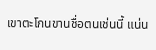เขาตะโกนขานชื่อตนเช่นนี้ แน่น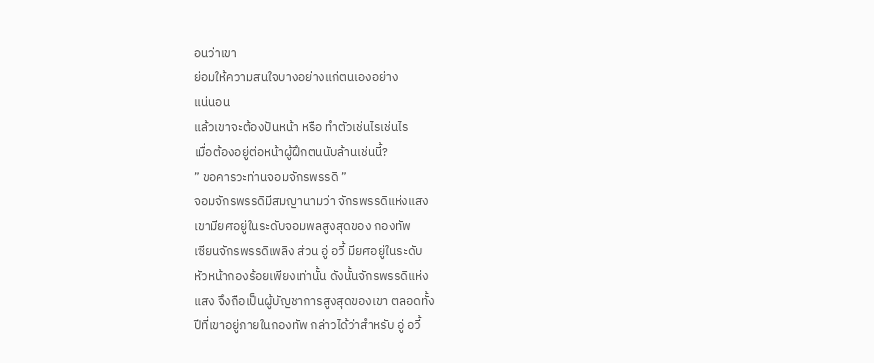อนว่าเขา
ย่อมให้ความสนใจบางอย่างแก่ตนเองอย่าง
แน่นอน
แล้วเขาจะต้องปันหน้า หรือ ทำตัวเช่นไรเช่นไร
เมื่อต้องอยู่ต่อหน้าผู้ฝึกตนนับล้านเช่นนี้?
” ขอคารวะท่านจอมจักรพรรดิ ”
จอมจักรพรรดิมีสมญานามว่า จักรพรรดิแห่งแสง
เขามียศอยู่ในระดับจอมพลสูงสุดของ กองทัพ
เซียนจักรพรรดิเพลิง ส่วน อู่ อวี้ มียศอยู่ในระดับ
หัวหน้ากองร้อยเพียงเท่านั้น ดังนั้นจักรพรรดิแห่ง
แสง จึงถือเป็นผู้บัญชาการสูงสุดของเขา ตลอดทั้ง
ปีที่เขาอยู่ภายในกองทัพ กล่าวได้ว่าสำหรับ อู่ อวี้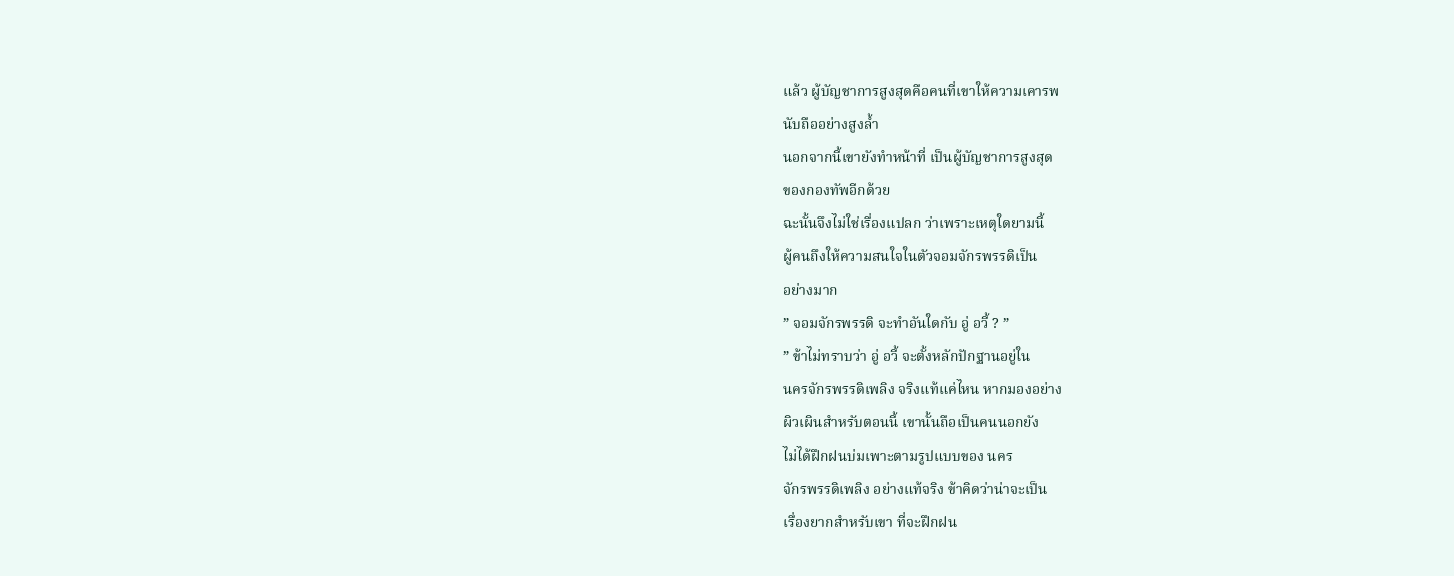แล้ว ผู้บัญชาการสูงสุดคือคนที่เขาให้ความเคารพ
นับถืออย่างสูงล้ำ
นอกจากนี้เขายังทำหน้าที่ เป็นผู้บัญชาการสูงสุด
ของกองทัพอีกด้วย
ฉะนั้นจึงไม่ใช่เรื่องแปลก ว่าเพราะเหตุใดยามนี้
ผู้คนถึงให้ความสนใจในตัวจอมจักรพรรดิเป็น
อย่างมาก
” จอมจักรพรรดิ จะทำอันใดกับ อู่ อวี้ ? ”
” ข้าไม่ทราบว่า อู่ อวี้ จะตั้งหลักปักฐานอยู่ใน
นครจักรพรรดิเพลิง จริงแท้แค่ไหน หากมองอย่าง
ผิวเผินสำหรับตอนนี้ เขานั้นถือเป็นคนนอกยัง
ไม่ได้ฝึกฝนบ่มเพาะตามรูปแบบของ นคร
จักรพรรดิเพลิง อย่างแท้จริง ข้าคิดว่าน่าจะเป็น
เรื่องยากสำหรับเขา ที่จะฝึกฝน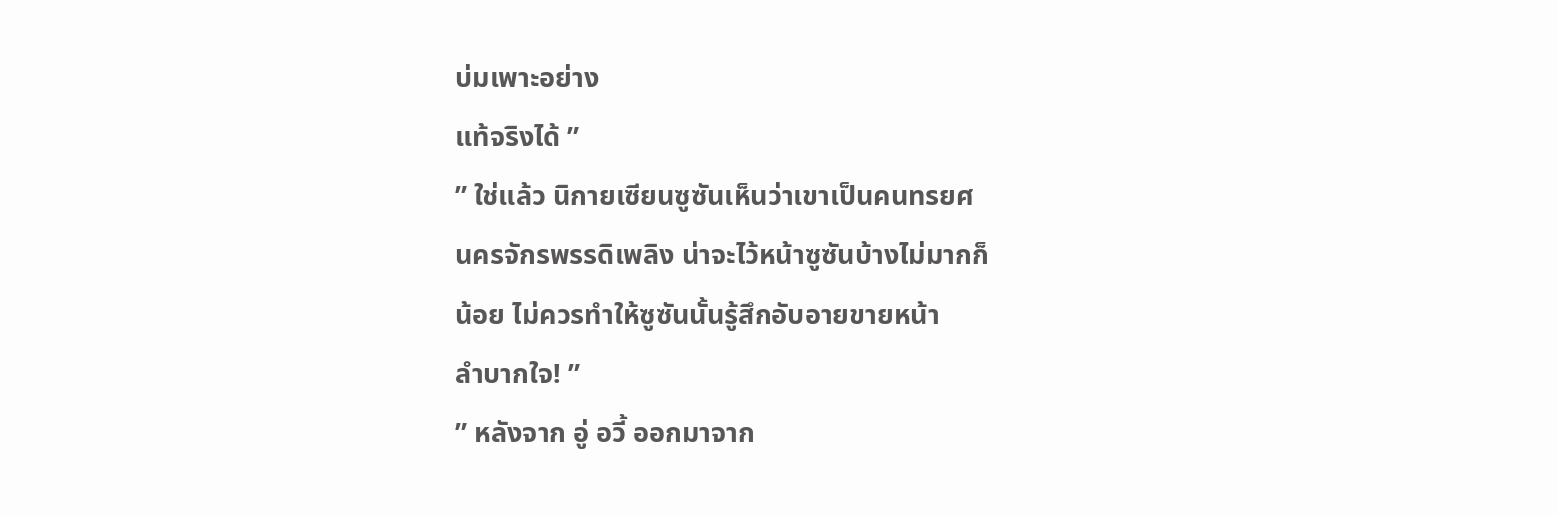บ่มเพาะอย่าง
แท้จริงได้ ”
” ใช่แล้ว นิกายเซียนซูซันเห็นว่าเขาเป็นคนทรยศ
นครจักรพรรดิเพลิง น่าจะไว้หน้าซูซันบ้างไม่มากก็
น้อย ไม่ควรทำให้ซูซันนั้นรู้สึกอับอายขายหน้า
ลำบากใจ! ”
” หลังจาก อู่ อวี้ ออกมาจาก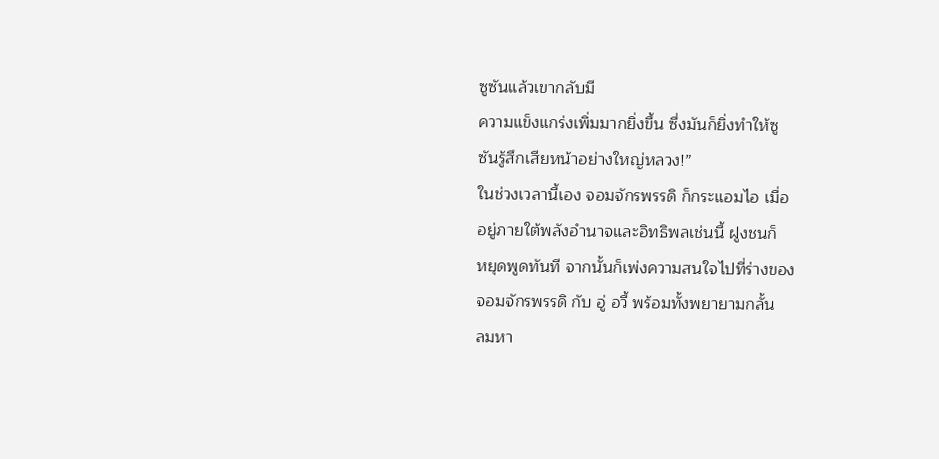ซูซันแล้วเขากลับมี
ความแข็งแกร่งเพิ่มมากยิ่งขึ้น ซึ่งมันก็ยิ่งทำให้ซู
ซันรู้สึกเสียหน้าอย่างใหญ่หลวง!”
ในช่วงเวลานี้เอง จอมจักรพรรดิ ก็กระแอมไอ เมื่อ
อยู่ภายใต้พลังอำนาจและอิทธิพลเช่นนี้ ฝูงชนก็
หยุดพูดทันที จากนั้นก็เพ่งความสนใจไปที่ร่างของ
จอมจักรพรรดิ กับ อู่ อวี้ พร้อมทั้งพยายามกลั้น
ลมหา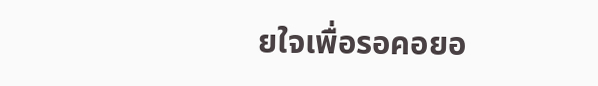ยใจเพื่อรอคอยอ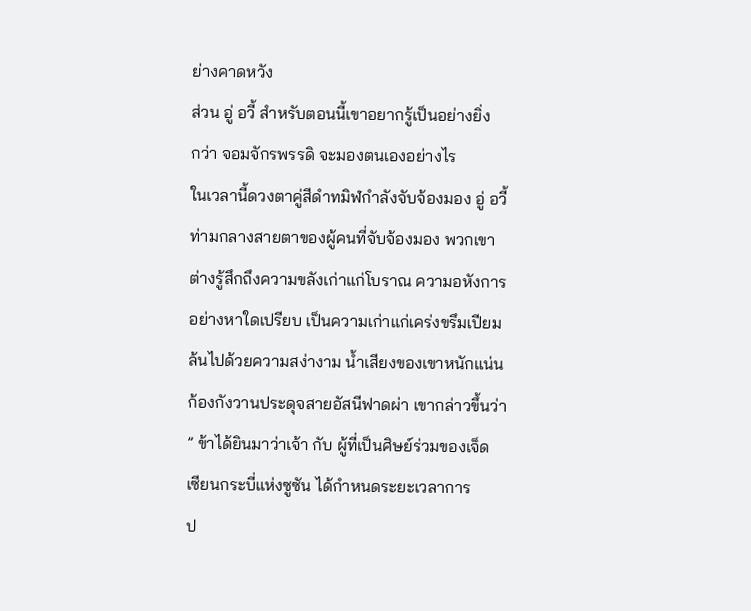ย่างคาดหวัง
ส่วน อู่ อวี้ สำหรับตอนนี้เขาอยากรู้เป็นอย่างยิ่ง
กว่า จอมจักรพรรดิ จะมองตนเองอย่างไร
ในเวลานี้ดวงตาคู่สีดำทมิฬกำลังจับจ้องมอง อู่ อวี้
ท่ามกลางสายตาของผู้คนที่จับจ้องมอง พวกเขา
ต่างรู้สึกถึงความขลังเก่าแก่โบราณ ความอหังการ
อย่างหาใดเปรียบ เป็นความเก่าแก่เคร่งขรึมเปียม
ล้นไปด้วยความสง่างาม น้ำเสียงของเขาหนักแน่น
ก้องกังวานประดุจสายอัสนีฟาดผ่า เขากล่าวขึ้นว่า
” ข้าได้ยินมาว่าเจ้า กับ ผู้ที่เป็นศิษย์ร่วมของเจ็ด
เซียนกระบี่แห่งซูซัน ได้กำหนดระยะเวลาการ
ป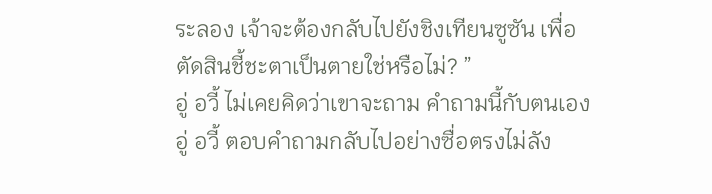ระลอง เจ้าจะต้องกลับไปยังชิงเทียนซูซัน เพื่อ
ตัดสินชี้ชะตาเป็นตายใช่หรือไม่? ”
อู่ อวี้ ไม่เคยคิดว่าเขาจะถาม คำถามนี้กับตนเอง
อู่ อวี้ ตอบคำถามกลับไปอย่างซื่อตรงไม่ลัง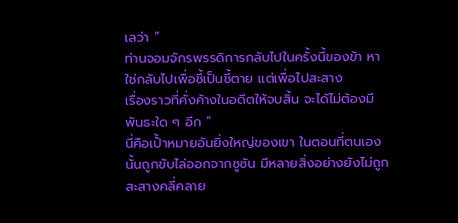เลว่า ”
ท่านจอมจักรพรรดิการกลับไปในครั้งนี้ของข้า หา
ใช่กลับไปเพื่อชี้เป็นชี้ตาย แต่เพื่อไปสะสาง
เรื่องราวที่คั่งค้างในอดีตให้จบสิ้น จะได้ไม่ต้องมี
พันธะใด ๆ อีก ”
นี่คือเปั้าหมายอันยิ่งใหญ่ของเขา ในตอนที่ตนเอง
นั้นถูกขับไล่ออกจากซูซัน มีหลายสิ่งอย่างยังไม่ถูก
สะสางคลี่คลาย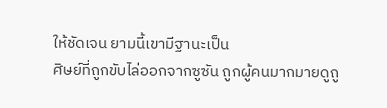ให้ชัดเจน ยามนี้เขามีฐานะเป็น
ศิษย์ที่ถูกขับไล่ออกจากซูซัน ถูกผู้คนมากมายดูถู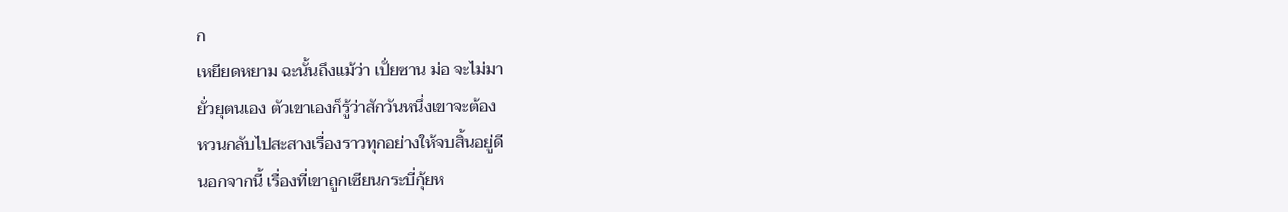ก
เหยียดหยาม ฉะนั้นถึงแม้ว่า เปั่ยซาน ม่อ จะไม่มา
ยั่วยุตนเอง ตัวเขาเองก็รู้ว่าสักวันหนึ่งเขาจะต้อง
หวนกลับไปสะสางเรื่องราวทุกอย่างให้จบสิ้นอยู่ดี
นอกจากนี้ เรื่องที่เขาถูกเซียนกระบี่กุ้ยห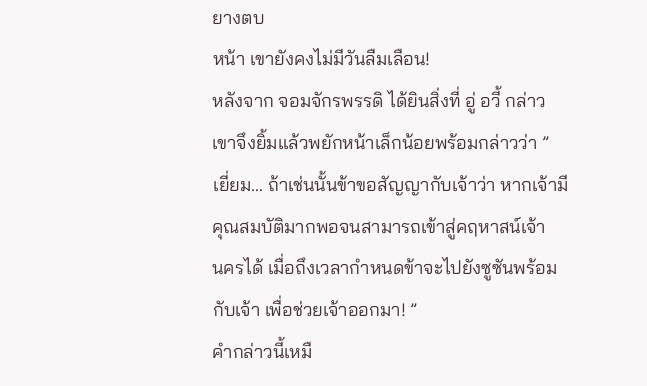ยางตบ
หน้า เขายังคงไม่มีวันลืมเลือน!
หลังจาก จอมจักรพรรดิ ได้ยินสิ่งที่ อู่ อวี้ กล่าว
เขาจึงยิ้มแล้วพยักหน้าเล็กน้อยพร้อมกล่าวว่า ”
เยี่ยม… ถ้าเช่นนั้นข้าขอสัญญากับเจ้าว่า หากเจ้ามี
คุณสมบัติมากพอจนสามารถเข้าสู่คฤหาสน์เจ้า
นครได้ เมื่อถึงเวลากำหนดข้าจะไปยังซูซันพร้อม
กับเจ้า เพื่อช่วยเจ้าออกมา! ”
คำกล่าวนี้เหมื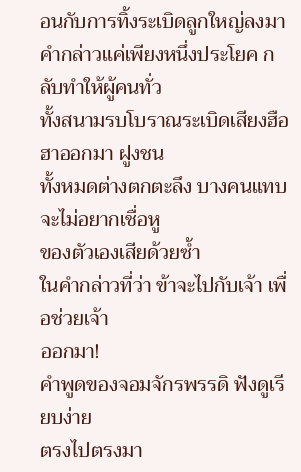อนกับการทิ้งระเบิดลูกใหญ่ลงมา
คำกล่าวแค่เพียงหนึ่งประโยค กลับทำให้ผู้คนทั่ว
ทั้งสนามรบโบราณระเบิดเสียงฮือฮาออกมา ฝูงชน
ทั้งหมดต่างตกตะลึง บางคนแทบจะไม่อยากเชื่อหู
ของตัวเองเสียด้วยซ้ำ
ในคำกล่าวที่ว่า ข้าจะไปกับเจ้า เพื่อช่วยเจ้า
ออกมา!
คำพูดของจอมจักรพรรดิ ฟังดูเรียบง่าย
ตรงไปตรงมา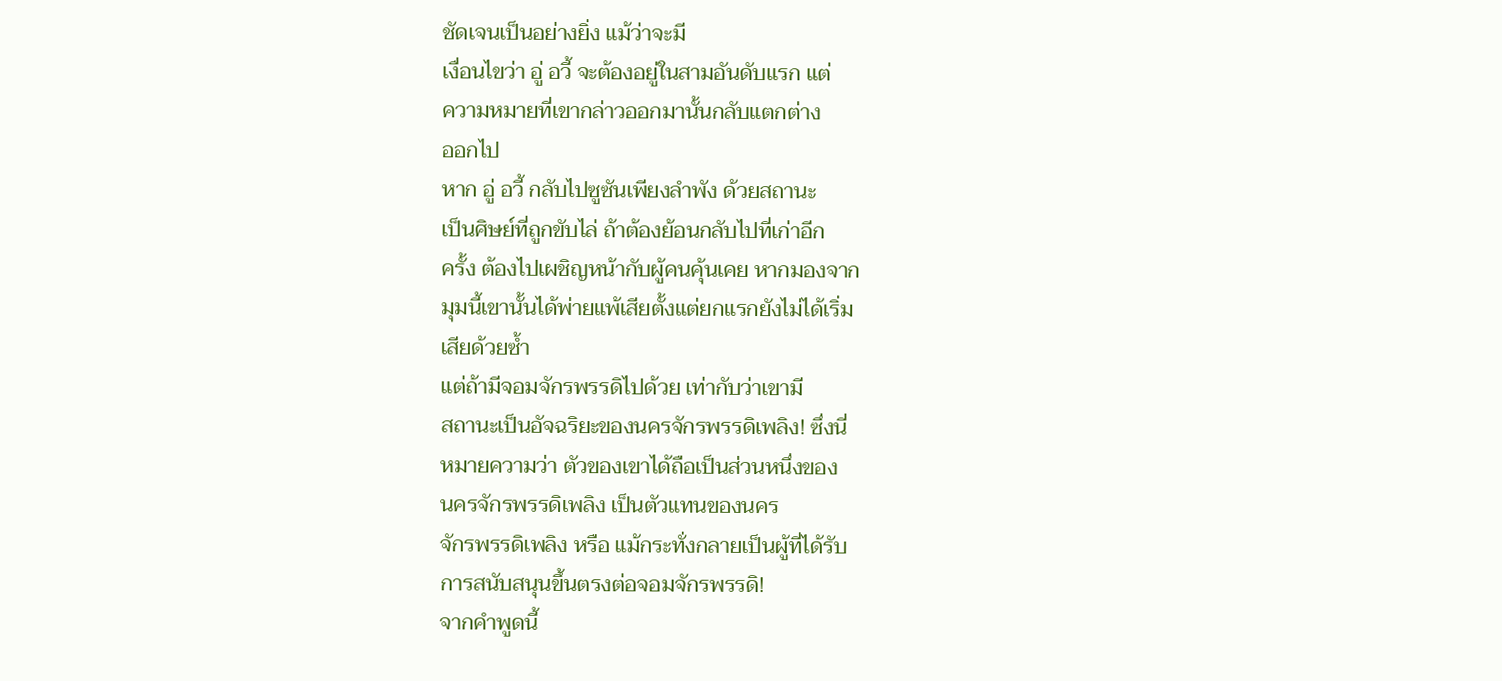ชัดเจนเป็นอย่างยิ่ง แม้ว่าจะมี
เงื่อนไขว่า อู่ อวี้ จะต้องอยู่ในสามอันดับแรก แต่
ความหมายที่เขากล่าวออกมานั้นกลับแตกต่าง
ออกไป
หาก อู่ อวี้ กลับไปซูซันเพียงลำพัง ด้วยสถานะ
เป็นศิษย์ที่ถูกขับไล่ ถ้าต้องย้อนกลับไปที่เก่าอีก
ครั้ง ต้องไปเผชิญหน้ากับผู้คนคุ้นเคย หากมองจาก
มุมนี้เขานั้นได้พ่ายแพ้เสียตั้งแต่ยกแรกยังไม่ได้เริ่ม
เสียด้วยซ้ำ
แต่ถ้ามีจอมจักรพรรดิไปด้วย เท่ากับว่าเขามี
สถานะเป็นอัจฉริยะของนครจักรพรรดิเพลิง! ซึ่งนี่
หมายความว่า ตัวของเขาได้ถือเป็นส่วนหนึ่งของ
นครจักรพรรดิเพลิง เป็นตัวแทนของนคร
จักรพรรดิเพลิง หรือ แม้กระทั่งกลายเป็นผู้ที่ได้รับ
การสนับสนุนขึ้นตรงต่อจอมจักรพรรดิ!
จากคำพูดนี้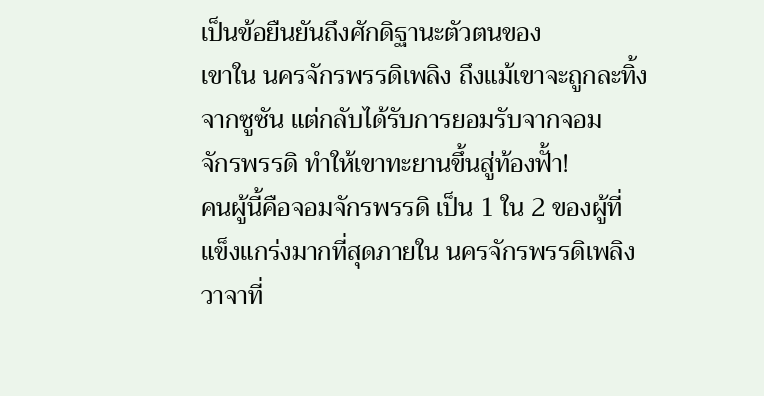เป็นข้อยืนยันถึงศักดิฐานะตัวตนของ
เขาใน นครจักรพรรดิเพลิง ถึงแม้เขาจะถูกละทิ้ง
จากซูซัน แต่กลับได้รับการยอมรับจากจอม
จักรพรรดิ ทำให้เขาทะยานขึ้นสู่ท้องฟั้า!
คนผู้นี้คือจอมจักรพรรดิ เป็น 1 ใน 2 ของผู้ที่
แข็งแกร่งมากที่สุดภายใน นครจักรพรรดิเพลิง
วาจาที่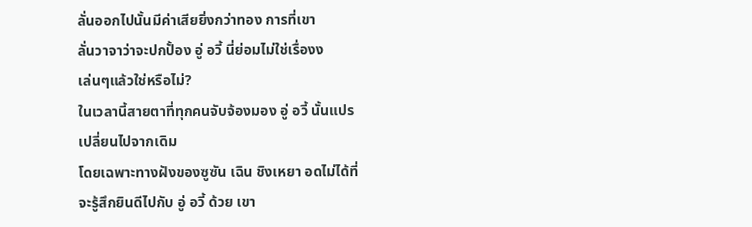ลั่นออกไปนั้นมีค่าเสียยิ่งกว่าทอง การที่เขา
ลั่นวาจาว่าจะปกปั้อง อู่ อวี้ นี่ย่อมไม่ใช่เรื่องง
เล่นๆแล้วใช่หรือไม่?
ในเวลานี้สายตาที่ทุกคนจับจ้องมอง อู่ อวี้ นั้นแปร
เปลี่ยนไปจากเดิม
โดยเฉพาะทางฝังของซูซัน เฉิน ชิงเหยา อดไม่ได้ที่
จะรู้สึกยินดีไปกับ อู่ อวี้ ด้วย เขา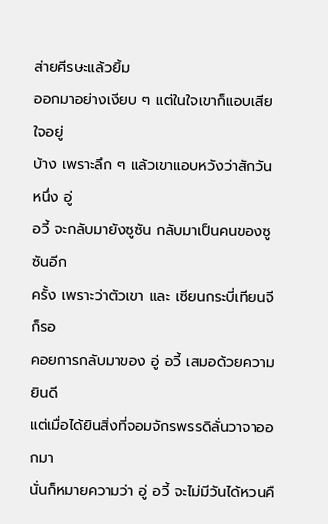ส่ายศีรษะแล้วยิ้ม
ออกมาอย่างเงียบ ๆ แต่ในใจเขาก็แอบเสียใจอยู่
บ้าง เพราะลึก ๆ แล้วเขาแอบหวังว่าสักวันหนึ่ง อู่
อวี้ จะกลับมายังซูซัน กลับมาเป็นคนของซูซันอีก
ครั้ง เพราะว่าตัวเขา และ เซียนกระบี่เทียนจี ก็รอ
คอยการกลับมาของ อู่ อวี้ เสมอด้วยความยินดี
แต่เมื่อได้ยินสิ่งที่จอมจักรพรรดิลั่นวาจาออกมา
นั่นก็หมายความว่า อู่ อวี้ จะไม่มีวันได้หวนคื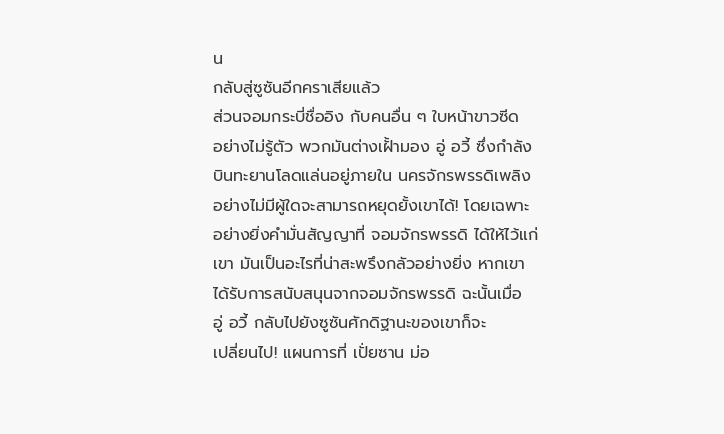น
กลับสู่ซูซันอีกคราเสียแล้ว
ส่วนจอมกระบี่ชื่ออิง กับคนอื่น ๆ ใบหน้าขาวซีด
อย่างไม่รู้ตัว พวกมันต่างเฝั้ามอง อู่ อวี้ ซึ่งกำลัง
บินทะยานโลดแล่นอยู่ภายใน นครจักรพรรดิเพลิง
อย่างไม่มีผู้ใดจะสามารถหยุดยั้งเขาได้! โดยเฉพาะ
อย่างยิ่งคำมั่นสัญญาที่ จอมจักรพรรดิ ได้ให้ไว้แก่
เขา มันเป็นอะไรที่น่าสะพรึงกลัวอย่างยิ่ง หากเขา
ได้รับการสนับสนุนจากจอมจักรพรรดิ ฉะนั้นเมื่อ
อู่ อวี้ กลับไปยังซูซันศักดิฐานะของเขาก็จะ
เปลี่ยนไป! แผนการที่ เปั่ยซาน ม่อ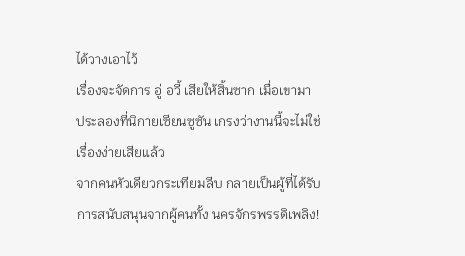ได้วางเอาไว้
เรื่องจะจัดการ อู่ อวี้ เสียให้สิ้นซาก เมื่อเขามา
ประลองที่นิกายเซียนซูซัน เกรงว่างานนี้จะไม่ใช่
เรื่องง่ายเสียแล้ว
จากคนหัวเดียวกระเทียมลีบ กลายเป็นผู้ที่ได้รับ
การสนับสนุนจากผู้คนทั้ง นครจักรพรรดิเพลิง!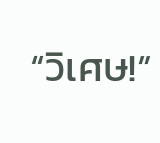“วิเศษ!”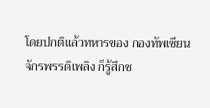โดยปกติแล้วทหารของ กองทัพเซียน
จักรพรรดิเพลิง ก็รู้สึกช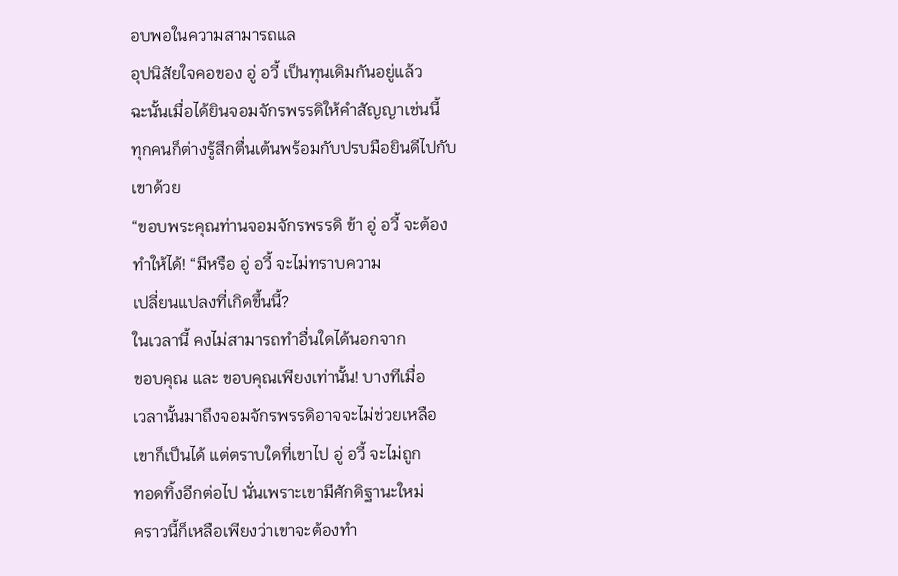อบพอในความสามารถแล
อุปนิสัยใจคอของ อู่ อวี้ เป็นทุนเดิมกันอยู่แล้ว
ฉะนั้นเมื่อได้ยินจอมจักรพรรดิให้คำสัญญาเช่นนี้
ทุกคนก็ต่างรู้สึกตื่นเต้นพร้อมกับปรบมือยินดีไปกับ
เขาด้วย
“ขอบพระคุณท่านจอมจักรพรรดิ ข้า อู่ อวี้ จะต้อง
ทำให้ได้! “มีหรือ อู่ อวี้ จะไม่ทราบความ
เปลี่ยนแปลงที่เกิดขึ้นนี้?
ในเวลานี้ คงไม่สามารถทำอื่นใดได้นอกจาก
ขอบคุณ และ ขอบคุณเพียงเท่านั้น! บางทีเมื่อ
เวลานั้นมาถึงจอมจักรพรรดิอาจจะไม่ช่วยเหลือ
เขาก็เป็นได้ แต่ตราบใดที่เขาไป อู่ อวี้ จะไม่ถูก
ทอดทิ้งอีกต่อไป นั่นเพราะเขามีศักดิฐานะใหม่
คราวนี้ก็เหลือเพียงว่าเขาจะต้องทำ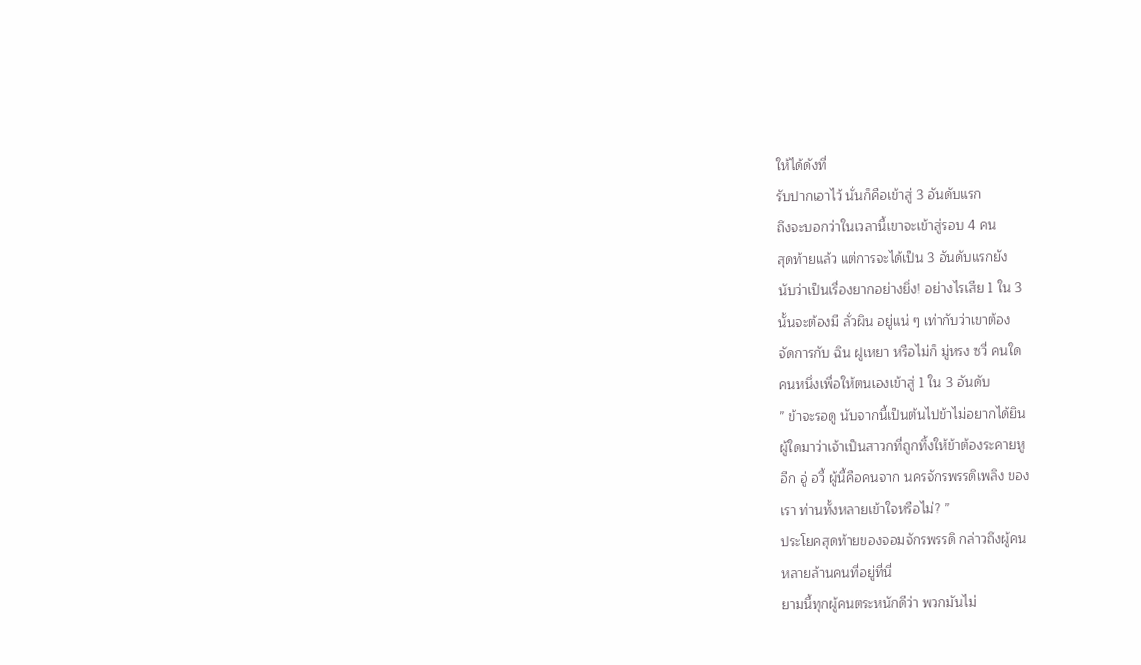ให้ได้ดังที่
รับปากเอาไว้ นั่นก็คือเข้าสู่ 3 อันดับแรก
ถึงจะบอกว่าในเวลานี้เขาจะเข้าสู่รอบ 4 คน
สุดท้ายแล้ว แต่การจะได้เป็น 3 อันดับแรกยัง
นับว่าเป็นเรื่องยากอย่างยิ่ง! อย่างไรเสีย 1 ใน 3
นั้นจะต้องมี ลั่วผิน อยู่แน่ ๆ เท่ากับว่าเขาต้อง
จัดการกับ ฉิน ฝูเหยา หรือไม่ก็ มู่หรง ซวี่ คนใด
คนหนึ่งเพื่อให้ตนเองเข้าสู่ 1 ใน 3 อันดับ
” ข้าจะรอดู นับจากนี้เป็นต้นไปข้าไม่อยากได้ยิน
ผู้ใดมาว่าเจ้าเป็นสาวกที่ถูกทิ้งให้ข้าต้องระคายหู
อีก อู่ อวี้ ผู้นี้คือคนจาก นครจักรพรรดิเพลิง ของ
เรา ท่านทั้งหลายเข้าใจหรือไม่? ”
ประโยคสุดท้ายของจอมจักรพรรดิ กล่าวถึงผู้คน
หลายล้านคนที่อยู่ที่นี่
ยามนี้ทุกผู้คนตระหนักดีว่า พวกมันไม่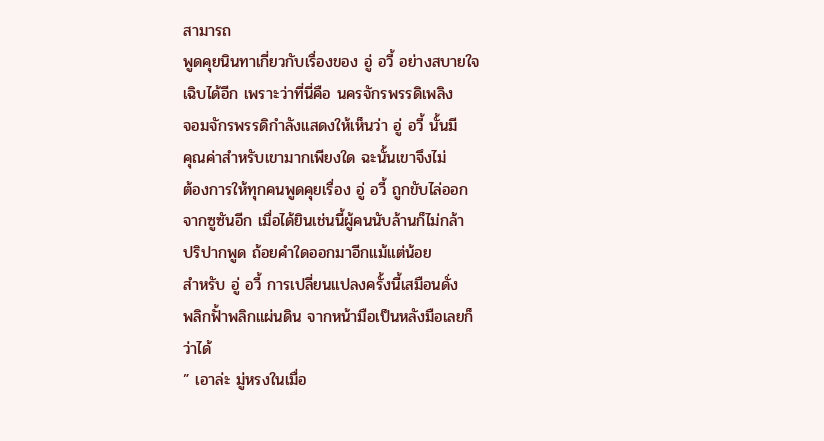สามารถ
พูดคุยนินทาเกี่ยวกับเรื่องของ อู่ อวี้ อย่างสบายใจ
เฉิบได้อีก เพราะว่าที่นี่คือ นครจักรพรรดิเพลิง
จอมจักรพรรดิกำลังแสดงให้เห็นว่า อู่ อวี้ นั้นมี
คุณค่าสำหรับเขามากเพียงใด ฉะนั้นเขาจึงไม่
ต้องการให้ทุกคนพูดคุยเรื่อง อู่ อวี้ ถูกขับไล่ออก
จากซูซันอีก เมื่อได้ยินเช่นนี้ผู้คนนับล้านก็ไม่กล้า
ปริปากพูด ถ้อยคำใดออกมาอีกแม้แต่น้อย
สำหรับ อู่ อวี้ การเปลี่ยนแปลงครั้งนี้เสมือนดั่ง
พลิกฟั้าพลิกแผ่นดิน จากหน้ามือเป็นหลังมือเลยก็
ว่าได้
” เอาล่ะ มู่หรงในเมื่อ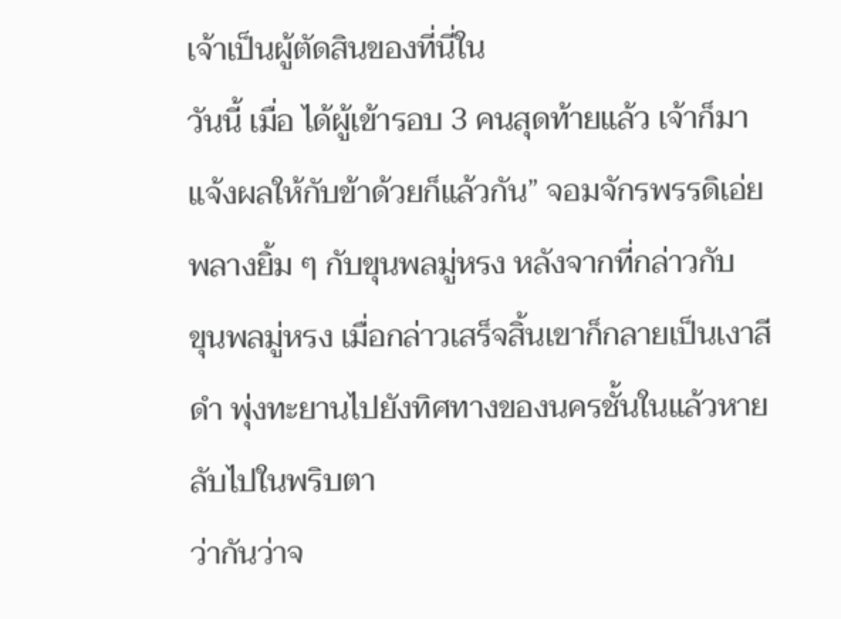เจ้าเป็นผู้ตัดสินของที่นี่ใน
วันนี้ เมื่อ ได้ผู้เข้ารอบ 3 คนสุดท้ายแล้ว เจ้าก็มา
แจ้งผลให้กับข้าด้วยก็แล้วกัน” จอมจักรพรรดิเอ่ย
พลางยิ้ม ๆ กับขุนพลมู่หรง หลังจากที่กล่าวกับ
ขุนพลมู่หรง เมื่อกล่าวเสร็จสิ้นเขาก็กลายเป็นเงาสี
ดำ พุ่งทะยานไปยังทิศทางของนครชั้นในแล้วหาย
ลับไปในพริบตา
ว่ากันว่าจ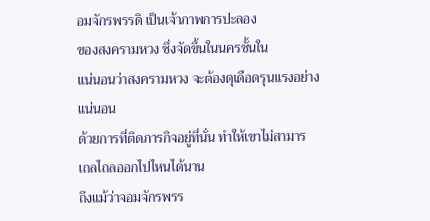อมจักรพรรดิ เป็นเจ้าภาพการปะลอง
ของสงครามหวง ซึ่งจัดขึ้นในนครชั้นใน
แน่นอนว่าสงครามหวง จะต้องดุเดือดรุนแรงอย่าง
แน่นอน
ด้วยการที่ติดภารกิจอยู่ที่นั่น ทำให้เขาไม่สามาร
เถลไถลออกไปไหนได้นาน
ถึงแม้ว่าจอมจักรพรร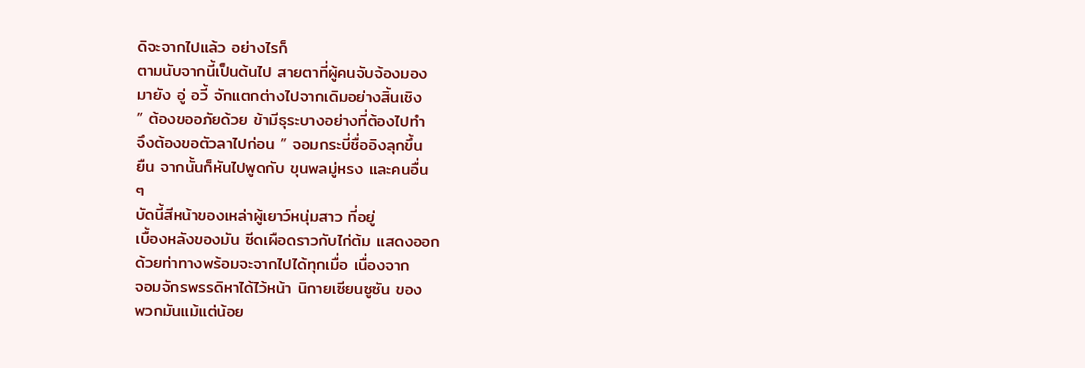ดิจะจากไปแล้ว อย่างไรก็
ตามนับจากนี้เป็นต้นไป สายตาที่ผู้คนจับจ้องมอง
มายัง อู่ อวี้ จักแตกต่างไปจากเดิมอย่างสิ้นเชิง
” ต้องขออภัยด้วย ข้ามีธุระบางอย่างที่ต้องไปทำ
จึงต้องขอตัวลาไปก่อน ” จอมกระบี่ชื่ออิงลุกขึ้น
ยืน จากนั้นก็หันไปพูดกับ ขุนพลมู่หรง และคนอื่น
ๆ
บัดนี้สีหน้าของเหล่าผู้เยาว์หนุ่มสาว ที่อยู่
เบื้องหลังของมัน ซีดเผือดราวกับไก่ต้ม แสดงออก
ด้วยท่าทางพร้อมจะจากไปได้ทุกเมื่อ เนื่องจาก
จอมจักรพรรดิหาได้ไว้หน้า นิกายเซียนซูซัน ของ
พวกมันแม้แต่น้อย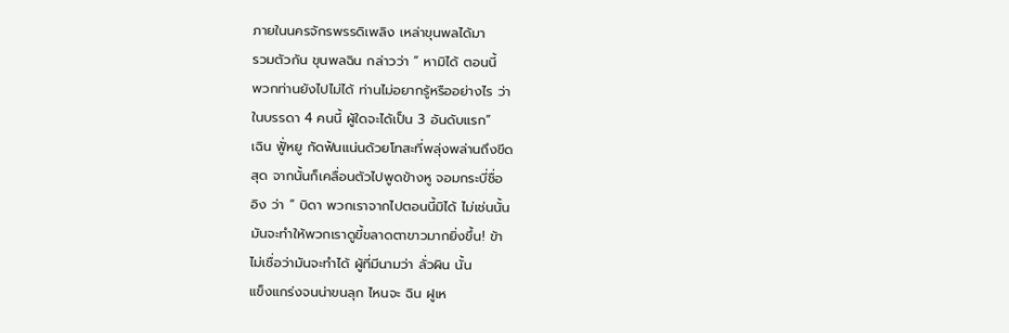ภายในนครจักรพรรดิเพลิง เหล่าขุนพลได้มา
รวมตัวกัน ขุนพลฉิน กล่าวว่า ” หามิได้ ตอนนี้
พวกท่านยังไปไม่ได้ ท่านไม่อยากรู้หรืออย่างไร ว่า
ในบรรดา 4 คนนี้ ผู้ใดจะได้เป็น 3 อันดับแรก”
เฉิน ฟูั่หยู กัดฟันแน่นด้วยโทสะที่พลุ่งพล่านถึงขีด
สุด จากนั้นก็เคลื่อนตัวไปพูดข้างหู จอมกระบี่ชื่อ
อิง ว่า ” บิดา พวกเราจากไปตอนนี้มิได้ ไม่เช่นนั้น
มันจะทำให้พวกเราดูขี้ขลาดตาขาวมากยิ่งขึ้น! ข้า
ไม่เชื่อว่ามันจะทำได้ ผู้ที่มีนามว่า ลั่วผิน นั้น
แข็งแกร่งจนน่าขนลุก ไหนจะ ฉิน ฝูเห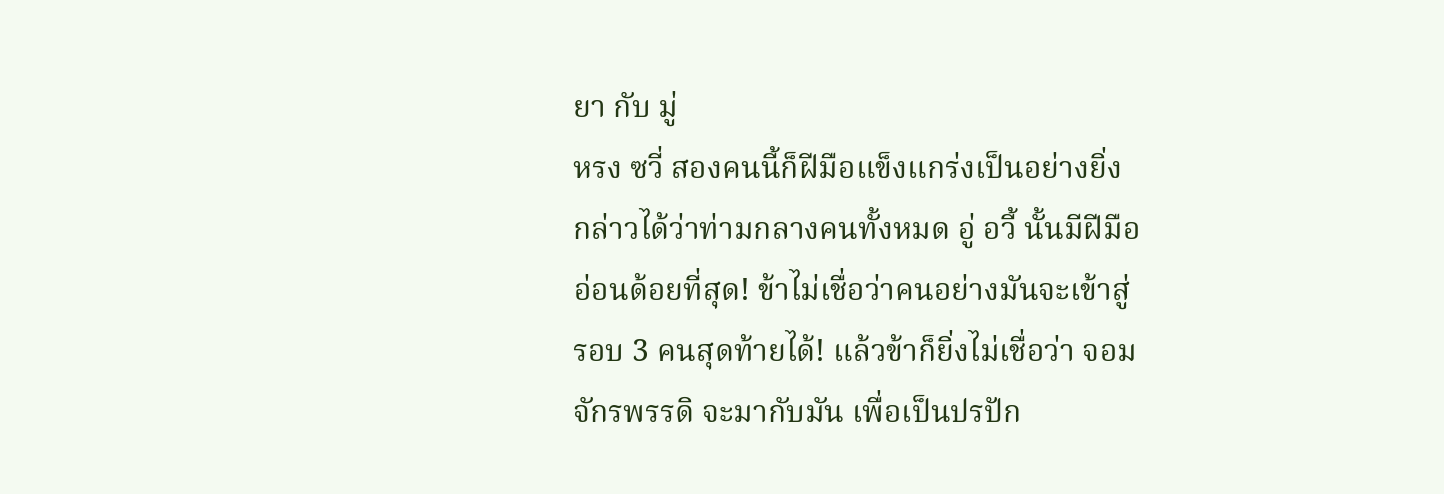ยา กับ มู่
หรง ซวี่ สองคนนี้ก็ฝีมือแข็งแกร่งเป็นอย่างยิ่ง
กล่าวได้ว่าท่ามกลางคนทั้งหมด อู่ อวี้ นั้นมีฝีมือ
อ่อนด้อยที่สุด! ข้าไม่เชื่อว่าคนอย่างมันจะเข้าสู่
รอบ 3 คนสุดท้ายได้! แล้วข้าก็ยิ่งไม่เชื่อว่า จอม
จักรพรรดิ จะมากับมัน เพื่อเป็นปรปัก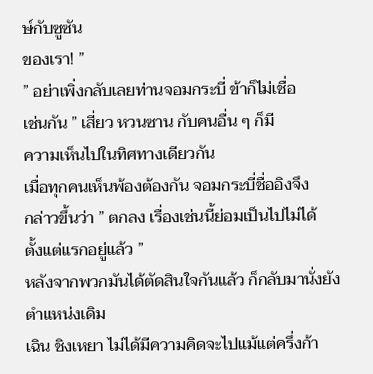ษ์กับซูซัน
ของเรา! ”
” อย่าเพิ่งกลับเลยท่านจอมกระบี่ ข้าก็ไม่เชื่อ
เช่นกัน ” เสี่ยว หวนซาน กับคนอื่น ๆ ก็มี
ความเห็นไปในทิศทางเดียวกัน
เมื่อทุกคนเห็นพ้องต้องกัน จอมกระบี่ชื่ออิงจึง
กล่าวขึ้นว่า ” ตกลง เรื่องเช่นนี้ย่อมเป็นไปไม่ได้
ตั้งแต่แรกอยู่แล้ว ”
หลังจากพวกมันได้ตัดสินใจกันแล้ว ก็กลับมานั่งยัง
ตำแหน่งเดิม
เฉิน ชิงเหยา ไม่ได้มีความคิดจะไปแม้แต่ครึ่งก้า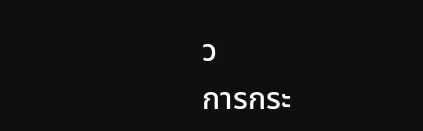ว
การกระ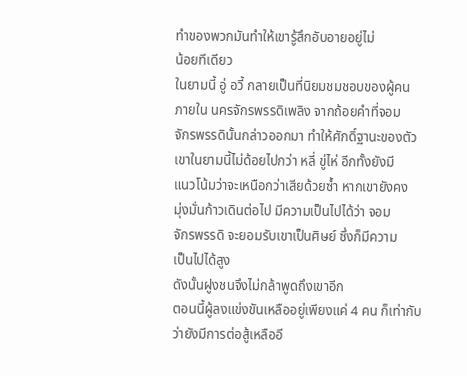ทำของพวกมันทำให้เขารู้สึกอับอายอยู่ไม่
น้อยทีเดียว
ในยามนี้ อู่ อวี้ กลายเป็นที่นิยมชมชอบของผู้คน
ภายใน นครจักรพรรดิเพลิง จากถ้อยคำที่จอม
จักรพรรดินั้นกล่าวออกมา ทำให้ศักดิ์ฐานะของตัว
เขาในยามนี้ไม่ด้อยไปกว่า หลี่ ขู่ไห่ อีกทั้งยังมี
แนวโน้มว่าจะเหนือกว่าเสียด้วยซ้ำ หากเขายังคง
มุ่งมั่นก้าวเดินต่อไป มีความเป็นไปได้ว่า จอม
จักรพรรดิ จะยอมรับเขาเป็นศิษย์ ซึ่งก็มีความ
เป็นไปได้สูง
ดังนั้นฝูงชนจึงไม่กล้าพูดถึงเขาอีก
ตอนนี้ผู้ลงแข่งขันเหลืออยู่เพียงแค่ 4 คน ก็เท่ากับ
ว่ายังมีการต่อสู้เหลืออี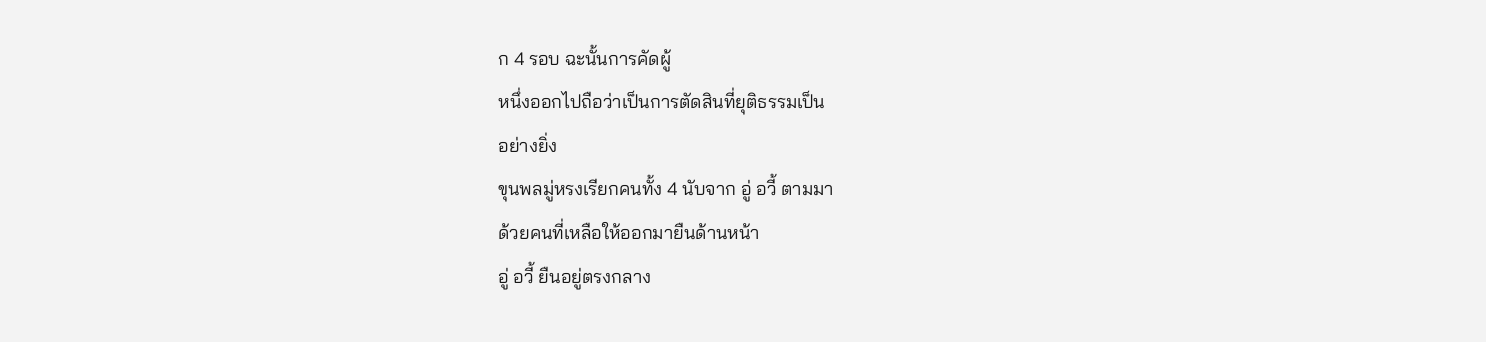ก 4 รอบ ฉะนั้นการคัดผู้
หนึ่งออกไปถือว่าเป็นการตัดสินที่ยุติธรรมเป็น
อย่างยิ่ง
ขุนพลมู่หรงเรียกคนทั้ง 4 นับจาก อู่ อวี้ ตามมา
ด้วยคนที่เหลือให้ออกมายืนด้านหน้า
อู่ อวี้ ยืนอยู่ตรงกลาง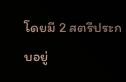โดยมี 2 สตรีประกบอยู่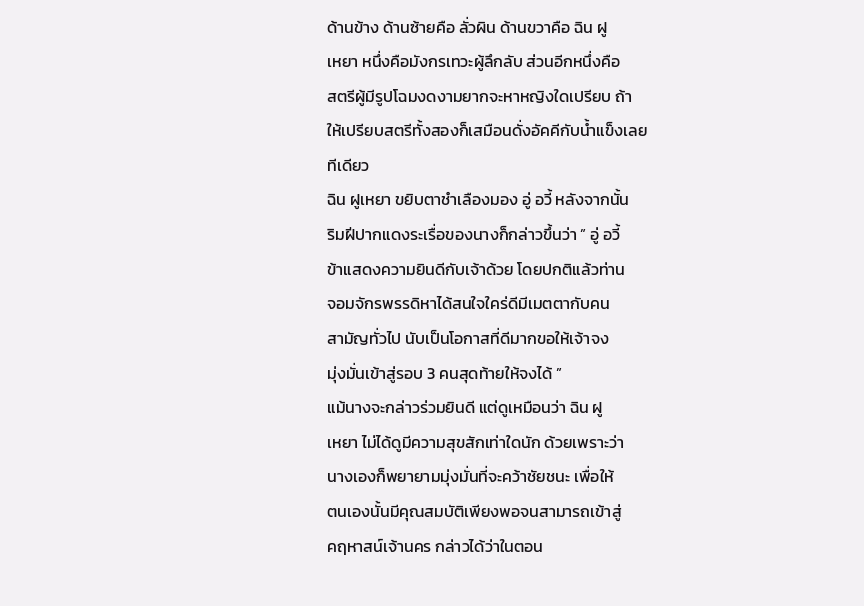ด้านข้าง ด้านซ้ายคือ ลั่วผิน ด้านขวาคือ ฉิน ฝู
เหยา หนึ่งคือมังกรเทวะผู้ลึกลับ ส่วนอีกหนึ่งคือ
สตรีผู้มีรูปโฉมงดงามยากจะหาหญิงใดเปรียบ ถ้า
ให้เปรียบสตรีทั้งสองก็เสมือนดั่งอัคคีกับน้ำแข็งเลย
ทีเดียว
ฉิน ฝูเหยา ขยิบตาชำเลืองมอง อู่ อวี้ หลังจากนั้น
ริมฝีปากแดงระเรื่อของนางก็กล่าวขึ้นว่า ” อู่ อวี้
ข้าแสดงความยินดีกับเจ้าด้วย โดยปกติแล้วท่าน
จอมจักรพรรดิหาได้สนใจใคร่ดีมีเมตตากับคน
สามัญทั่วไป นับเป็นโอกาสที่ดีมากขอให้เจ้าจง
มุ่งมั่นเข้าสู่รอบ 3 คนสุดท้ายให้จงได้ ”
แม้นางจะกล่าวร่วมยินดี แต่ดูเหมือนว่า ฉิน ฝู
เหยา ไม่ได้ดูมีความสุขสักเท่าใดนัก ด้วยเพราะว่า
นางเองก็พยายามมุ่งมั่นที่จะคว้าชัยชนะ เพื่อให้
ตนเองนั้นมีคุณสมบัติเพียงพอจนสามารถเข้าสู่
คฤหาสน์เจ้านคร กล่าวได้ว่าในตอน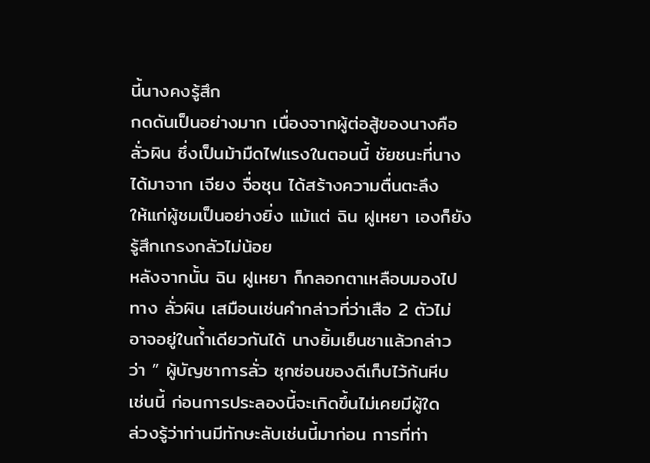นี้นางคงรู้สึก
กดดันเป็นอย่างมาก เนื่องจากผู้ต่อสู้ของนางคือ
ลั่วผิน ซึ่งเป็นม้ามืดไฟแรงในตอนนี้ ชัยชนะที่นาง
ได้มาจาก เจียง จื่อซุน ได้สร้างความตื่นตะลึง
ให้แก่ผู้ชมเป็นอย่างยิ่ง แม้แต่ ฉิน ฝูเหยา เองก็ยัง
รู้สึกเกรงกลัวไม่น้อย
หลังจากนั้น ฉิน ฝูเหยา ก็กลอกตาเหลือบมองไป
ทาง ลั่วผิน เสมือนเช่นคำกล่าวที่ว่าเสือ 2 ตัวไม่
อาจอยู่ในถ้ำเดียวกันได้ นางยิ้มเย็นชาแล้วกล่าว
ว่า ” ผู้บัญชาการลั่ว ซุกซ่อนของดีเก็บไว้ก้นหีบ
เช่นนี้ ก่อนการประลองนี้จะเกิดขึ้นไม่เคยมีผู้ใด
ล่วงรู้ว่าท่านมีทักษะลับเช่นนี้มาก่อน การที่ท่า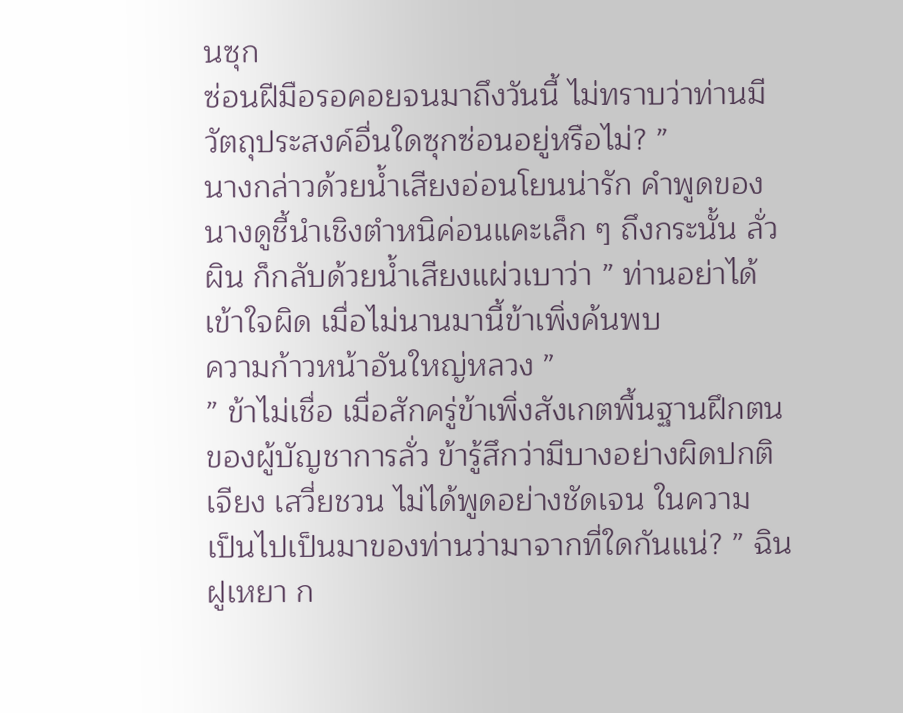นซุก
ซ่อนฝีมือรอคอยจนมาถึงวันนี้ ไม่ทราบว่าท่านมี
วัตถุประสงค์อื่นใดซุกซ่อนอยู่หรือไม่? ”
นางกล่าวด้วยน้ำเสียงอ่อนโยนน่ารัก คำพูดของ
นางดูชี้นำเชิงตำหนิค่อนแคะเล็ก ๆ ถึงกระนั้น ลั่ว
ผิน ก็กลับด้วยน้ำเสียงแผ่วเบาว่า ” ท่านอย่าได้
เข้าใจผิด เมื่อไม่นานมานี้ข้าเพิ่งค้นพบ
ความก้าวหน้าอันใหญ่หลวง ”
” ข้าไม่เชื่อ เมื่อสักครู่ข้าเพิ่งสังเกตพื้นฐานฝึกตน
ของผู้บัญชาการลั่ว ข้ารู้สึกว่ามีบางอย่างผิดปกติ
เจียง เสวี่ยชวน ไม่ได้พูดอย่างชัดเจน ในความ
เป็นไปเป็นมาของท่านว่ามาจากที่ใดกันแน่? ” ฉิน
ฝูเหยา ก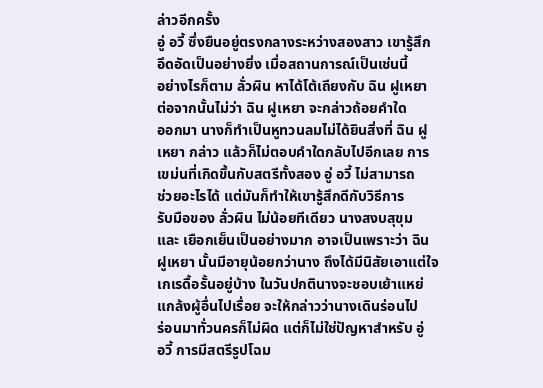ล่าวอีกครั้ง
อู่ อวี้ ซึ่งยืนอยู่ตรงกลางระหว่างสองสาว เขารู้สึก
อึดอัดเป็นอย่างยิ่ง เมื่อสถานการณ์เป็นเช่นนี้
อย่างไรก็ตาม ลั่วผิน หาได้โต้เถียงกับ ฉิน ฝูเหยา
ต่อจากนั้นไม่ว่า ฉิน ฝูเหยา จะกล่าวถ้อยคำใด
ออกมา นางก็ทำเป็นหูทวนลมไม่ได้ยินสิ่งที่ ฉิน ฝู
เหยา กล่าว แล้วก็ไม่ตอบคำใดกลับไปอีกเลย การ
เขม่นที่เกิดขึ้นกับสตรีทั้งสอง อู่ อวี้ ไม่สามารถ
ช่วยอะไรได้ แต่มันก็ทำให้เขารู้สึกดีกับวิธีการ
รับมือของ ลั่วผิน ไม่น้อยทีเดียว นางสงบสุขุม
และ เยือกเย็นเป็นอย่างมาก อาจเป็นเพราะว่า ฉิน
ฝูเหยา นั้นมีอายุน้อยกว่านาง ถึงได้มีนิสัยเอาแต่ใจ
เกเรดื้อรั้นอยู่บ้าง ในวันปกตินางจะชอบเย้าแหย่
แกล้งผู้อื่นไปเรื่อย จะให้กล่าวว่านางเดินร่อนไป
ร่อนมาทั่วนครก็ไม่ผิด แต่ก็ไม่ใช่ปัญหาสำหรับ อู่
อวี้ การมีสตรีรูปโฉม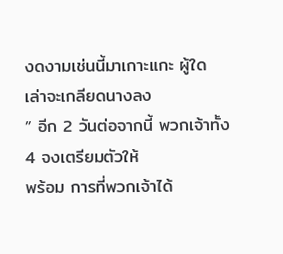งดงามเช่นนี้มาเกาะแกะ ผู้ใด
เล่าจะเกลียดนางลง
” อีก 2 วันต่อจากนี้ พวกเจ้าทั้ง 4 จงเตรียมตัวให้
พร้อม การที่พวกเจ้าได้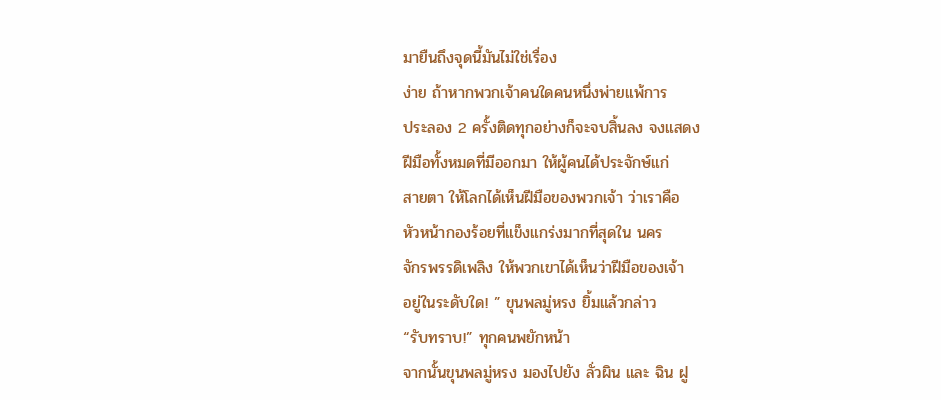มายืนถึงจุดนี้มันไม่ใช่เรื่อง
ง่าย ถ้าหากพวกเจ้าคนใดคนหนึ่งพ่ายแพ้การ
ประลอง 2 ครั้งติดทุกอย่างก็จะจบสิ้นลง จงแสดง
ฝีมือทั้งหมดที่มีออกมา ให้ผู้คนได้ประจักษ์แก่
สายตา ให้โลกได้เห็นฝีมือของพวกเจ้า ว่าเราคือ
หัวหน้ากองร้อยที่แข็งแกร่งมากที่สุดใน นคร
จักรพรรดิเพลิง ให้พวกเขาได้เห็นว่าฝีมือของเจ้า
อยู่ในระดับใด! ” ขุนพลมู่หรง ยิ้มแล้วกล่าว
“รับทราบ!” ทุกคนพยักหน้า
จากนั้นขุนพลมู่หรง มองไปยัง ลั่วผิน และ ฉิน ฝู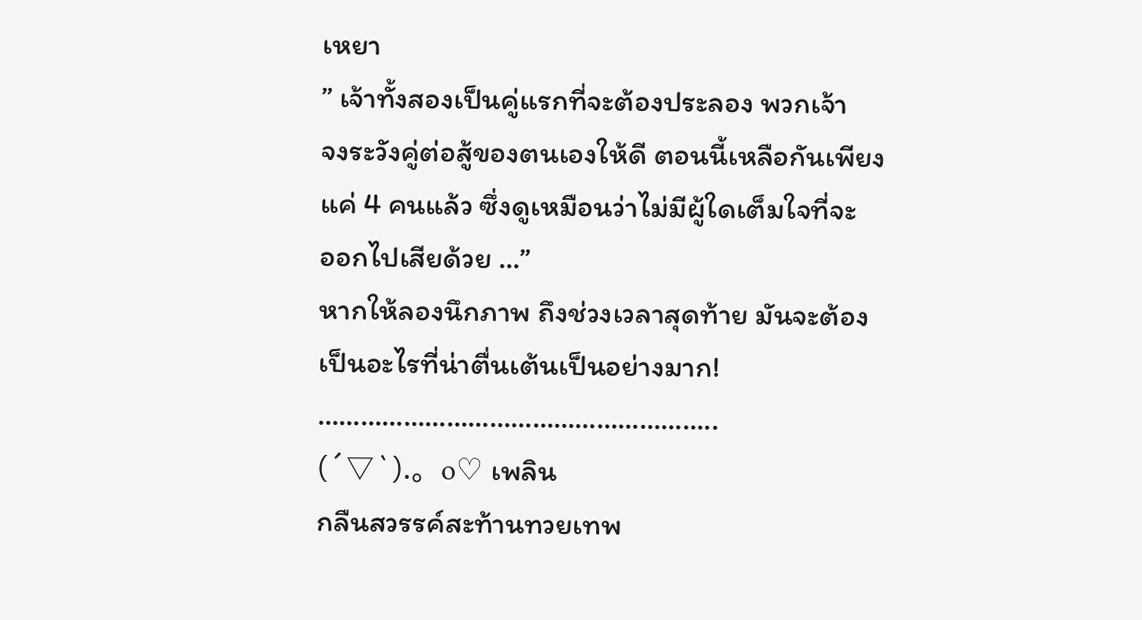เหยา
” เจ้าทั้งสองเป็นคู่แรกที่จะต้องประลอง พวกเจ้า
จงระวังคู่ต่อสู้ของตนเองให้ดี ตอนนี้เหลือกันเพียง
แค่ 4 คนแล้ว ซึ่งดูเหมือนว่าไม่มีผู้ใดเต็มใจที่จะ
ออกไปเสียด้วย …”
หากให้ลองนึกภาพ ถึงช่วงเวลาสุดท้าย มันจะต้อง
เป็นอะไรที่น่าตื่นเต้นเป็นอย่างมาก!
………………………………………………..
(´▽`).。o♡ เพลิน
กลืนสวรรค์สะท้านทวยเทพ